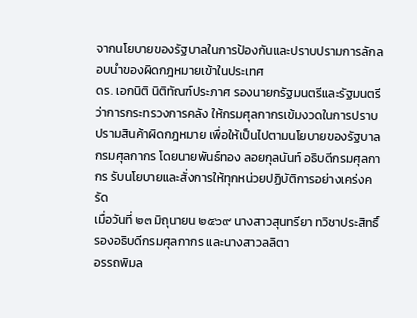จากนโยบายของรัฐบาลในการป้องกันและปราบปรามการลักลอบนำของผิดกฎหมายเข้าในประเทศ
ดร. เอกนิติ นิติทัณฑ์ประภาศ รองนายกรัฐมนตรีและรัฐมนตรีว่าการกระทรวงการคลัง ให้กรมศุลกากรเข้มงวดในการปราบปรามสินค้าผิดกฎหมาย เพื่อให้เป็นไปตามนโยบายของรัฐบาล กรมศุลกากร โดยนายพันธ์ทอง ลอยกุลนันท์ อธิบดีกรมศุลกากร รับนโยบายและสั่งการให้ทุกหน่วยปฏิบัติการอย่างเคร่งครัด
เมื่อวันที่ ๒๓ มิถุนายน ๒๕๖๙ นางสาวสุนทรียา ทวิชาประสิทธิ์ รองอธิบดีกรมศุลกากร และนางสาวลลิตา
อรรถพิมล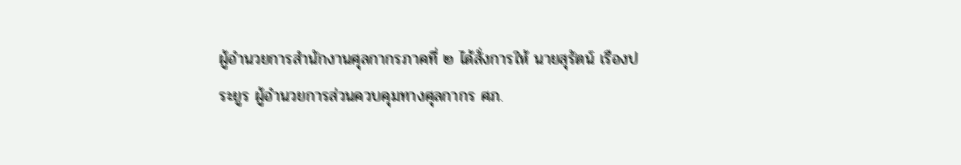ผู้อำนวยการสำนักงานศุลกากรภาคที่ ๒ ได้สั่งการให้ นายสุรัตน์ เรืองประยูร ผู้อำนวยการส่วนควบคุมทางศุลกากร ศภ.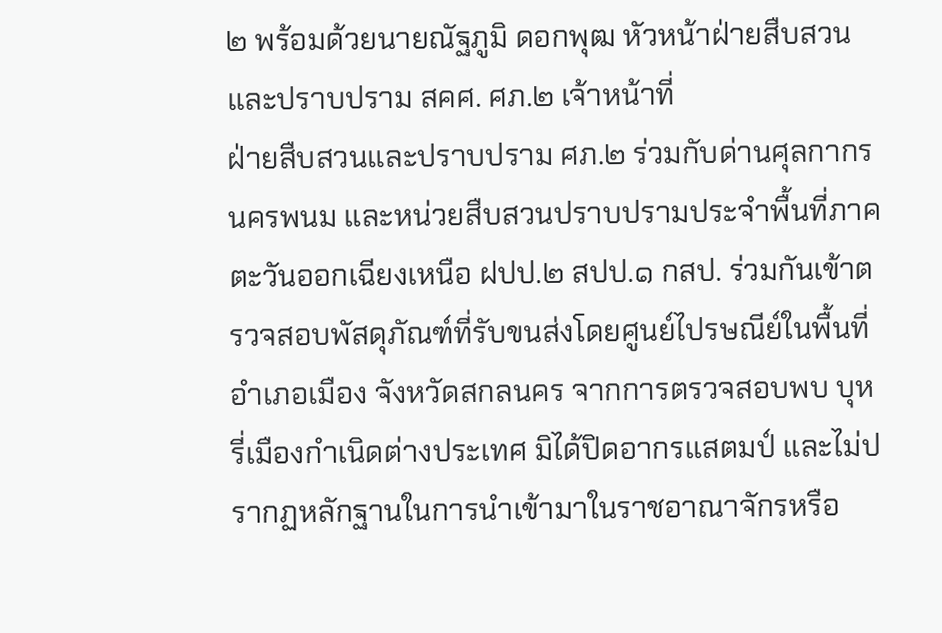๒ พร้อมด้วยนายณัฐภูมิ ดอกพุฒ หัวหน้าฝ่ายสืบสวนและปราบปราม สคศ. ศภ.๒ เจ้าหน้าที่
ฝ่ายสืบสวนและปราบปราม ศภ.๒ ร่วมกับด่านศุลกากรนครพนม และหน่วยสืบสวนปราบปรามประจำพื้นที่ภาคตะวันออกเฉียงเหนือ ฝปป.๒ สปป.๑ กสป. ร่วมกันเข้าตรวจสอบพัสดุภัณฑ์ที่รับขนส่งโดยศูนย์ไปรษณีย์ในพื้นที่อำเภอเมือง จังหวัดสกลนคร จากการตรวจสอบพบ บุหรี่เมืองกำเนิดต่างประเทศ มิได้ปิดอากรแสตมป์ และไม่ปรากฏหลักฐานในการนำเข้ามาในราชอาณาจักรหรือ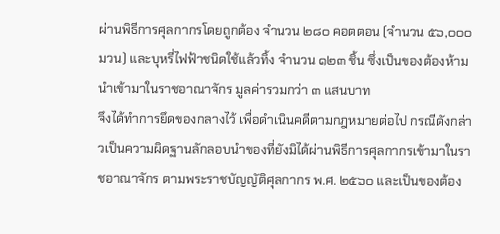ผ่านพิธีการศุลกากรโดยถูกต้อง จำนวน ๒๘๐ คอตตอน (จำนวน ๕๖,๐๐๐ มวน) และบุหรี่ไฟฟ้าชนิดใช้แล้วทิ้ง จำนวน ๑๒๓ ชิ้น ซึ่งเป็นของต้องห้ามนำเข้ามาในราชอาณาจักร มูลค่ารวมกว่า ๓ แสนบาท
จึงได้ทำการยึดของกลางไว้ เพื่อดำเนินคดีตามกฎหมายต่อไป กรณีดังกล่าวเป็นความผิดฐานลักลอบนำของที่ยังมิได้ผ่านพิธีการศุลกากรเข้ามาในราชอาณาจักร ตามพระราชบัญญัติศุลกากร พ.ศ. ๒๕๖๐ และเป็นของต้อง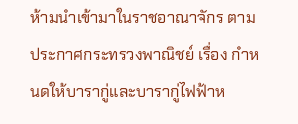ห้ามนำเข้ามาในราชอาณาจักร ตามประกาศกระทรวงพาณิชย์ เรื่อง กำหนดให้บารากู่และบารากู่ไฟฟ้าห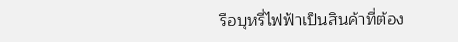รือบุหรี่ไฟฟ้าเป็นสินค้าที่ต้อง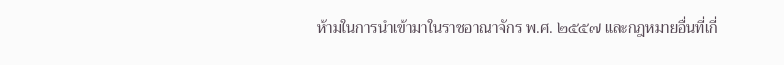ห้ามในการนำเข้ามาในราชอาณาจักร พ.ศ. ๒๕๕๗ และกฎหมายอื่นที่เกี่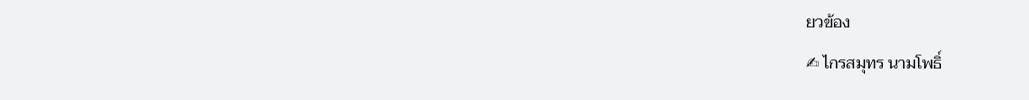ยวข้อง
✍ ไกรสมุทร นามโพธิ์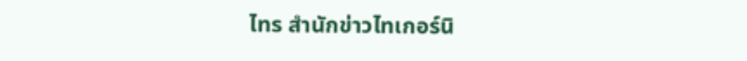ไทร สำนักข่าวไทเกอร์นิ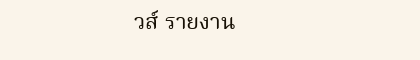วส์ รายงาน